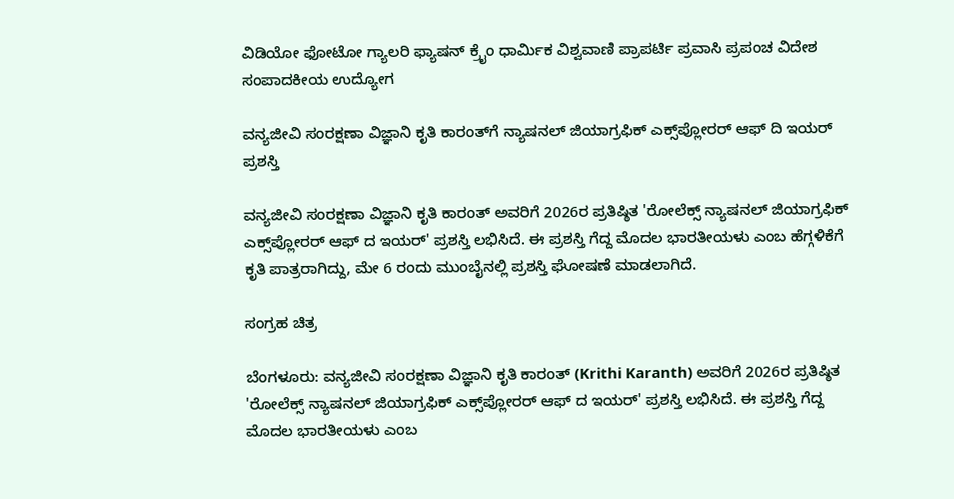ವಿಡಿಯೋ ಫೋಟೋ ಗ್ಯಾಲರಿ ಫ್ಯಾಷನ್ ಕ್ರೈಂ ಧಾರ್ಮಿಕ ವಿಶ್ವವಾಣಿ ಪ್ರಾಪರ್ಟಿ ಪ್ರವಾಸಿ ಪ್ರಪಂಚ ವಿದೇಶ ಸಂಪಾದಕೀಯ ಉದ್ಯೋಗ

ವನ್ಯಜೀವಿ ಸಂರಕ್ಷಣಾ ವಿಜ್ಞಾನಿ ಕೃತಿ ಕಾರಂತ್‌ಗೆ ನ್ಯಾಷನಲ್ ಜಿಯಾಗ್ರಫಿಕ್ ಎಕ್ಸ್‌ಪ್ಲೋರರ್ ಆಫ್ ದಿ ಇಯರ್ ಪ್ರಶಸ್ತಿ

ವನ್ಯಜೀವಿ ಸಂರಕ್ಷಣಾ ವಿಜ್ಞಾನಿ ಕೃತಿ ಕಾರಂತ್ ಅವರಿಗೆ 2026ರ ಪ್ರತಿಷ್ಠಿತ 'ರೋಲೆಕ್ಸ್ ನ್ಯಾಷನಲ್ ಜಿಯಾಗ್ರಫಿಕ್ ಎಕ್ಸ್‌ಪ್ಲೋರರ್ ಆಫ್ ದ ಇಯರ್' ಪ್ರಶಸ್ತಿ ಲಭಿಸಿದೆ. ಈ ಪ್ರಶಸ್ತಿ ಗೆದ್ದ ಮೊದಲ ಭಾರತೀಯಳು ಎಂಬ ಹೆಗ್ಗಳಿಕೆಗೆ ಕೃತಿ ಪಾತ್ರರಾಗಿದ್ದು, ಮೇ 6 ರಂದು ಮುಂಬೈನಲ್ಲಿ ಪ್ರಶಸ್ತಿ ಘೋಷಣೆ ಮಾಡಲಾಗಿದೆ.

ಸಂಗ್ರಹ ಚಿತ್ರ

ಬೆಂಗಳೂರು: ವನ್ಯಜೀವಿ ಸಂರಕ್ಷಣಾ ವಿಜ್ಞಾನಿ ಕೃತಿ ಕಾರಂತ್ (Krithi Karanth) ಅವರಿಗೆ 2026ರ ಪ್ರತಿಷ್ಠಿತ 'ರೋಲೆಕ್ಸ್ ನ್ಯಾಷನಲ್ ಜಿಯಾಗ್ರಫಿಕ್ ಎಕ್ಸ್‌ಪ್ಲೋರರ್ ಆಫ್ ದ ಇಯರ್' ಪ್ರಶಸ್ತಿ ಲಭಿಸಿದೆ. ಈ ಪ್ರಶಸ್ತಿ ಗೆದ್ದ ಮೊದಲ ಭಾರತೀಯಳು ಎಂಬ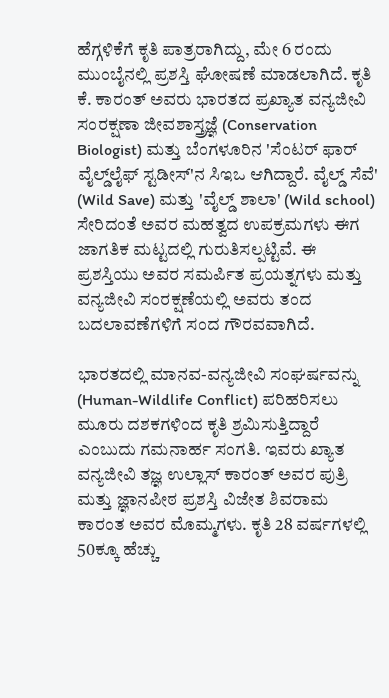ಹೆಗ್ಗಳಿಕೆಗೆ ಕೃತಿ ಪಾತ್ರರಾಗಿದ್ದು, ಮೇ 6 ರಂದು ಮುಂಬೈನಲ್ಲಿ ಪ್ರಶಸ್ತಿ ಘೋಷಣೆ ಮಾಡಲಾಗಿದೆ. ಕೃತಿ ಕೆ. ಕಾರಂತ್ ಅವರು ಭಾರತದ ಪ್ರಖ್ಯಾತ ವನ್ಯಜೀವಿ ಸಂರಕ್ಷಣಾ ಜೀವಶಾಸ್ತ್ರಜ್ಞೆ (Conservation Biologist) ಮತ್ತು ಬೆಂಗಳೂರಿನ 'ಸೆಂಟರ್ ಫಾರ್ ವೈಲ್ಡ್‌ಲೈಫ್ ಸ್ಟಡೀಸ್'ನ ಸಿಇಒ ಆಗಿದ್ದಾರೆ. ವೈಲ್ಡ್ ಸೆವೆ' (Wild Save) ಮತ್ತು 'ವೈಲ್ಡ್ ಶಾಲಾ' (Wild school) ಸೇರಿದಂತೆ ಅವರ ಮಹತ್ವದ ಉಪಕ್ರಮಗಳು ಈಗ ಜಾಗತಿಕ ಮಟ್ಟದಲ್ಲಿ ಗುರುತಿಸಲ್ಪಟ್ಟಿವೆ. ಈ ಪ್ರಶಸ್ತಿಯು ಅವರ ಸಮರ್ಪಿತ ಪ್ರಯತ್ನಗಳು ಮತ್ತು ವನ್ಯಜೀವಿ ಸಂರಕ್ಷಣೆಯಲ್ಲಿ ಅವರು ತಂದ ಬದಲಾವಣೆಗಳಿಗೆ ಸಂದ ಗೌರವವಾಗಿದೆ.

ಭಾರತದಲ್ಲಿ ಮಾನವ-ವನ್ಯಜೀವಿ ಸಂಘರ್ಷವನ್ನು (Human-Wildlife Conflict) ಪರಿಹರಿಸಲು ಮೂರು ದಶಕಗಳಿಂದ ಕೃತಿ ಶ್ರಮಿಸುತ್ತಿದ್ದಾರೆ ಎಂಬುದು ಗಮನಾರ್ಹ ಸಂಗತಿ. ಇವರು ಖ್ಯಾತ ವನ್ಯಜೀವಿ ತಜ್ಞ ಉಲ್ಲಾಸ್ ಕಾರಂತ್ ಅವರ ಪುತ್ರಿ ಮತ್ತು ಜ್ಞಾನಪೀಠ ಪ್ರಶಸ್ತಿ ವಿಜೇತ ಶಿವರಾಮ ಕಾರಂತ ಅವರ ಮೊಮ್ಮಗಳು. ಕೃತಿ 28 ವರ್ಷಗಳಲ್ಲಿ 50ಕ್ಕೂ ಹೆಚ್ಚು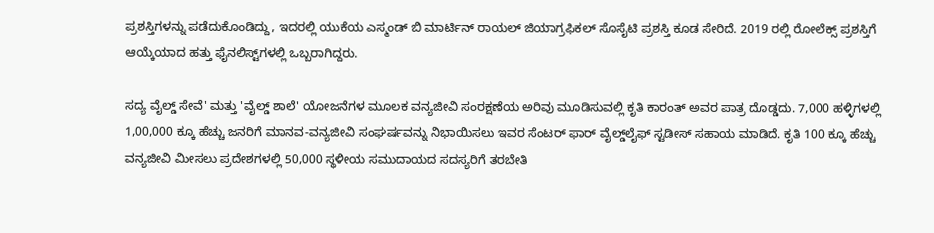ಪ್ರಶಸ್ತಿಗಳನ್ನು ಪಡೆದುಕೊಂಡಿದ್ದು, ಇದರಲ್ಲಿ ಯುಕೆಯ ಎಸ್ಮಂಡ್ ಬಿ ಮಾರ್ಟಿನ್ ರಾಯಲ್ ಜಿಯಾಗ್ರಫಿಕಲ್ ಸೊಸೈಟಿ ಪ್ರಶಸ್ತಿ ಕೂಡ ಸೇರಿದೆ. 2019 ರಲ್ಲಿ ರೋಲೆಕ್ಸ್ ಪ್ರಶಸ್ತಿಗೆ ಆಯ್ಕೆಯಾದ ಹತ್ತು ಫೈನಲಿಸ್ಟ್‌ಗಳಲ್ಲಿ ಒಬ್ಬರಾಗಿದ್ದರು.

ಸದ್ಯ ವೈಲ್ಡ್ ಸೇವೆ' ಮತ್ತು 'ವೈಲ್ಡ್ ಶಾಲೆ' ಯೋಜನೆಗಳ ಮೂಲಕ ವನ್ಯಜೀವಿ ಸಂರಕ್ಷಣೆಯ ಅರಿವು ಮೂಡಿಸುವಲ್ಲಿ ಕೃತಿ ಕಾರಂತ್‌ ಅವರ ಪಾತ್ರ ದೊಡ್ಡದು. 7,000 ಹಳ್ಳಿಗಳಲ್ಲಿ 1,00,000 ಕ್ಕೂ ಹೆಚ್ಚು ಜನರಿಗೆ ಮಾನವ-ವನ್ಯಜೀವಿ ಸಂಘರ್ಷವನ್ನು ನಿಭಾಯಿಸಲು ಇವರ ಸೆಂಟರ್ ಫಾರ್ ವೈಲ್ಡ್‌ಲೈಫ್ ಸ್ಟಡೀಸ್ ಸಹಾಯ ಮಾಡಿದೆ. ಕೃತಿ 100 ಕ್ಕೂ ಹೆಚ್ಚು ವನ್ಯಜೀವಿ ಮೀಸಲು ಪ್ರದೇಶಗಳಲ್ಲಿ 50,000 ಸ್ಥಳೀಯ ಸಮುದಾಯದ ಸದಸ್ಯರಿಗೆ ತರಬೇತಿ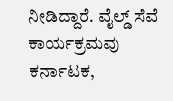ನೀಡಿದ್ದಾರೆ. ವೈಲ್ಡ್ ಸೆವೆ ಕಾರ್ಯಕ್ರಮವು ಕರ್ನಾಟಕ,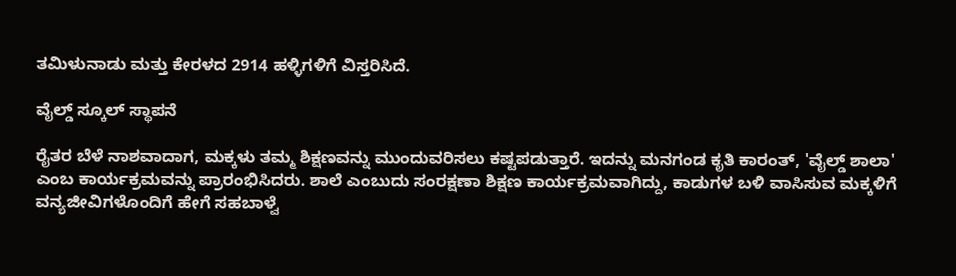ತಮಿಳುನಾಡು ಮತ್ತು ಕೇರಳದ 2914 ಹಳ್ಳಿಗಳಿಗೆ ವಿಸ್ತರಿಸಿದೆ.

ವೈಲ್ಡ್ ಸ್ಕೂಲ್ ಸ್ಥಾಪನೆ

ರೈತರ ಬೆಳೆ ನಾಶವಾದಾಗ, ಮಕ್ಕಳು ತಮ್ಮ ಶಿಕ್ಷಣವನ್ನು ಮುಂದುವರಿಸಲು ಕಷ್ಟಪಡುತ್ತಾರೆ. ಇದನ್ನು ಮನಗಂಡ ಕೃತಿ ಕಾರಂತ್, 'ವೈಲ್ಡ್ ಶಾಲಾ' ಎಂಬ ಕಾರ್ಯಕ್ರಮವನ್ನು ಪ್ರಾರಂಭಿಸಿದರು. ಶಾಲೆ ಎಂಬುದು ಸಂರಕ್ಷಣಾ ಶಿಕ್ಷಣ ಕಾರ್ಯಕ್ರಮವಾಗಿದ್ದು, ಕಾಡುಗಳ ಬಳಿ ವಾಸಿಸುವ ಮಕ್ಕಳಿಗೆ ವನ್ಯಜೀವಿಗಳೊಂದಿಗೆ ಹೇಗೆ ಸಹಬಾಳ್ವೆ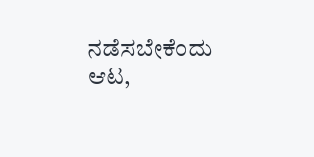ನಡೆಸಬೇಕೆಂದು ಆಟ,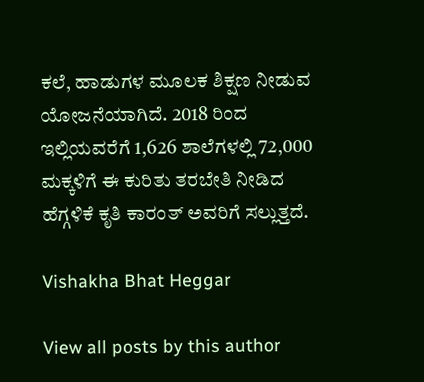ಕಲೆ, ಹಾಡುಗಳ ಮೂಲಕ ಶಿಕ್ಷಣ ನೀಡುವ ಯೋಜನೆಯಾಗಿದೆ. 2018 ರಿಂದ ಇಲ್ಲಿಯವರೆಗೆ 1,626 ಶಾಲೆಗಳಲ್ಲಿ 72,000 ಮಕ್ಕಳಿಗೆ ಈ ಕುರಿತು ತರಬೇತಿ ನೀಡಿದ ಹೆಗ್ಗಳಿಕೆ ಕೃತಿ ಕಾರಂತ್‌ ಅವರಿಗೆ ಸಲ್ಲುತ್ತದೆ.

Vishakha Bhat Heggar

View all posts by this author